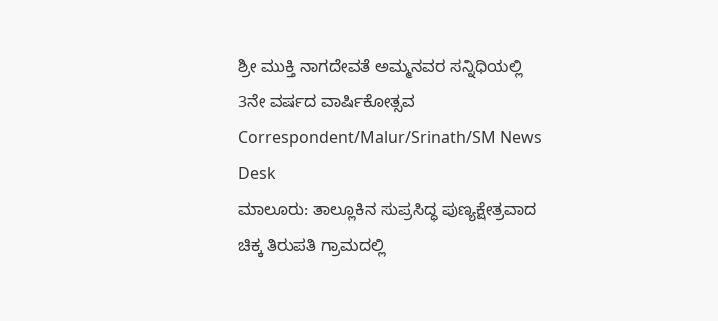ಶ್ರೀ ಮುಕ್ತಿ ನಾಗದೇವತೆ ಅಮ್ಮನವರ ಸನ್ನಿಧಿಯಲ್ಲಿ 3ನೇ ವರ್ಷದ ವಾರ್ಷಿಕೋತ್ಸವ
Correspondent/Malur/Srinath/SM News Desk
ಮಾಲೂರು: ತಾಲ್ಲೂಕಿನ ಸುಪ್ರಸಿದ್ಧ ಪುಣ್ಯಕ್ಷೇತ್ರವಾದ ಚಿಕ್ಕ ತಿರುಪತಿ ಗ್ರಾಮದಲ್ಲಿ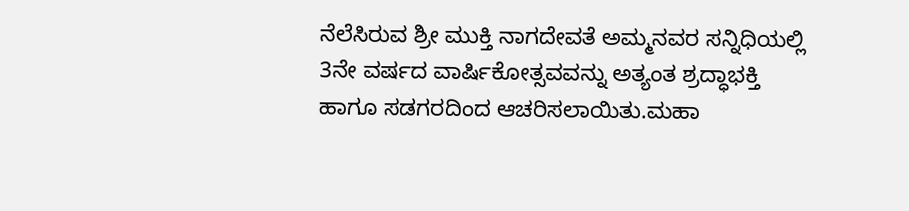ನೆಲೆಸಿರುವ ಶ್ರೀ ಮುಕ್ತಿ ನಾಗದೇವತೆ ಅಮ್ಮನವರ ಸನ್ನಿಧಿಯಲ್ಲಿ 3ನೇ ವರ್ಷದ ವಾರ್ಷಿಕೋತ್ಸವವನ್ನು ಅತ್ಯಂತ ಶ್ರದ್ಧಾಭಕ್ತಿ ಹಾಗೂ ಸಡಗರದಿಂದ ಆಚರಿಸಲಾಯಿತು.ಮಹಾ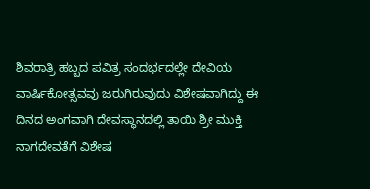ಶಿವರಾತ್ರಿ ಹಬ್ಬದ ಪವಿತ್ರ ಸಂದರ್ಭದಲ್ಲೇ ದೇವಿಯ ವಾರ್ಷಿಕೋತ್ಸವವು ಜರುಗಿರುವುದು ವಿಶೇಷವಾಗಿದ್ದು ಈ ದಿನದ ಅಂಗವಾಗಿ ದೇವಸ್ಥಾನದಲ್ಲಿ ತಾಯಿ ಶ್ರೀ ಮುಕ್ತಿ ನಾಗದೇವತೆಗೆ ವಿಶೇಷ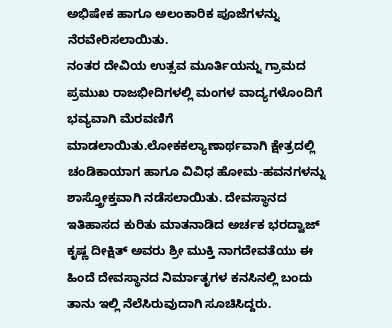ಅಭಿಷೇಕ ಹಾಗೂ ಅಲಂಕಾರಿಕ ಪೂಜೆಗಳನ್ನು ನೆರವೇರಿಸಲಾಯಿತು.
ನಂತರ ದೇವಿಯ ಉತ್ಸವ ಮೂರ್ತಿಯನ್ನು ಗ್ರಾಮದ ಪ್ರಮುಖ ರಾಜಭೀದಿಗಳಲ್ಲಿ ಮಂಗಳ ವಾದ್ಯಗಳೊಂದಿಗೆ ಭವ್ಯವಾಗಿ ಮೆರವಣಿಗೆ ಮಾಡಲಾಯಿತು.ಲೋಕಕಲ್ಯಾಣಾರ್ಥವಾಗಿ ಕ್ಷೇತ್ರದಲ್ಲಿ ಚಂಡಿಕಾಯಾಗ ಹಾಗೂ ವಿವಿಧ ಹೋಮ-ಹವನಗಳನ್ನು ಶಾಸ್ತ್ರೋಕ್ತವಾಗಿ ನಡೆಸಲಾಯಿತು. ದೇವಸ್ಥಾನದ ಇತಿಹಾಸದ ಕುರಿತು ಮಾತನಾಡಿದ ಅರ್ಚಕ ಭರದ್ವಾಜ್ ಕೃಷ್ಣ ದೀಕ್ಷಿತ್ ಅವರು ಶ್ರೀ ಮುಕ್ತಿ ನಾಗದೇವತೆಯು ಈ ಹಿಂದೆ ದೇವಸ್ಥಾನದ ನಿರ್ಮಾತೃಗಳ ಕನಸಿನಲ್ಲಿ ಬಂದು ತಾನು ಇಲ್ಲಿ ನೆಲೆಸಿರುವುದಾಗಿ ಸೂಚಿಸಿದ್ದರು.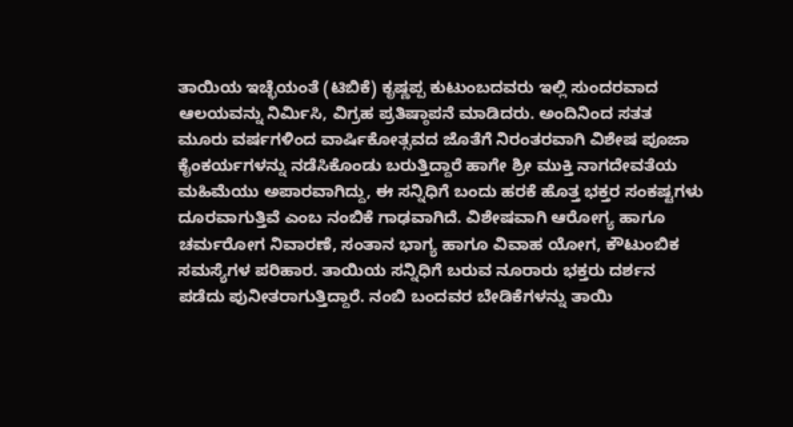ತಾಯಿಯ ಇಚ್ಛೆಯಂತೆ (ಟಿಬಿಕೆ) ಕೃಷ್ಣಪ್ಪ ಕುಟುಂಬದವರು ಇಲ್ಲಿ ಸುಂದರವಾದ ಆಲಯವನ್ನು ನಿರ್ಮಿಸಿ, ವಿಗ್ರಹ ಪ್ರತಿಷ್ಠಾಪನೆ ಮಾಡಿದರು. ಅಂದಿನಿಂದ ಸತತ ಮೂರು ವರ್ಷಗಳಿಂದ ವಾರ್ಷಿಕೋತ್ಸವದ ಜೊತೆಗೆ ನಿರಂತರವಾಗಿ ವಿಶೇಷ ಪೂಜಾ ಕೈಂಕರ್ಯಗಳನ್ನು ನಡೆಸಿಕೊಂಡು ಬರುತ್ತಿದ್ದಾರೆ ಹಾಗೇ ಶ್ರೀ ಮುಕ್ತಿ ನಾಗದೇವತೆಯ ಮಹಿಮೆಯು ಅಪಾರವಾಗಿದ್ದು, ಈ ಸನ್ನಿಧಿಗೆ ಬಂದು ಹರಕೆ ಹೊತ್ತ ಭಕ್ತರ ಸಂಕಷ್ಟಗಳು ದೂರವಾಗುತ್ತಿವೆ ಎಂಬ ನಂಬಿಕೆ ಗಾಢವಾಗಿದೆ. ವಿಶೇಷವಾಗಿ ಆರೋಗ್ಯ ಹಾಗೂ ಚರ್ಮರೋಗ ನಿವಾರಣೆ, ಸಂತಾನ ಭಾಗ್ಯ ಹಾಗೂ ವಿವಾಹ ಯೋಗ, ಕೌಟುಂಬಿಕ ಸಮಸ್ಯೆಗಳ ಪರಿಹಾರ. ತಾಯಿಯ ಸನ್ನಿಧಿಗೆ ಬರುವ ನೂರಾರು ಭಕ್ತರು ದರ್ಶನ ಪಡೆದು ಪುನೀತರಾಗುತ್ತಿದ್ದಾರೆ. ನಂಬಿ ಬಂದವರ ಬೇಡಿಕೆಗಳನ್ನು ತಾಯಿ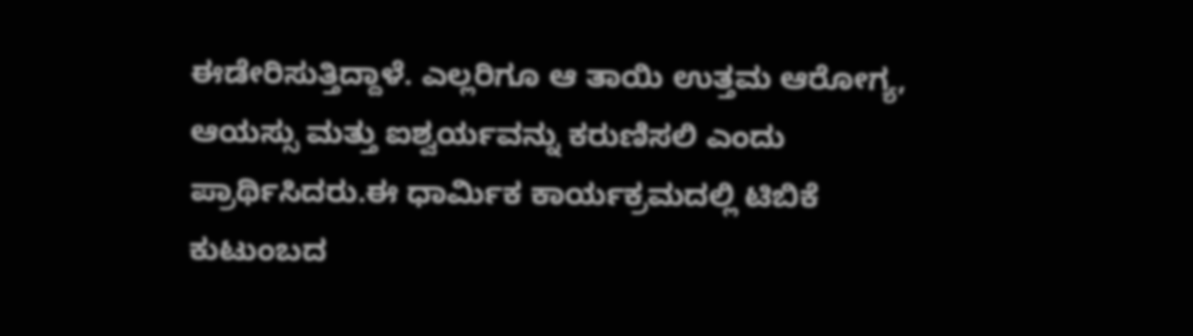ಈಡೇರಿಸುತ್ತಿದ್ದಾಳೆ. ಎಲ್ಲರಿಗೂ ಆ ತಾಯಿ ಉತ್ತಮ ಆರೋಗ್ಯ, ಆಯಸ್ಸು ಮತ್ತು ಐಶ್ವರ್ಯವನ್ನು ಕರುಣಿಸಲಿ ಎಂದು ಪ್ರಾರ್ಥಿಸಿದರು.ಈ ಧಾರ್ಮಿಕ ಕಾರ್ಯಕ್ರಮದಲ್ಲಿ ಟಿಬಿಕೆ ಕುಟುಂಬದ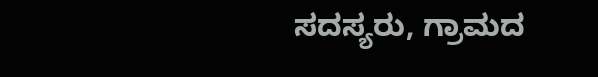ಸದಸ್ಯರು, ಗ್ರಾಮದ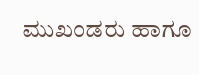ಮುಖಂಡರು ಹಾಗೂ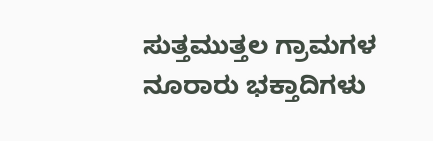ಸುತ್ತಮುತ್ತಲ ಗ್ರಾಮಗಳ ನೂರಾರು ಭಕ್ತಾದಿಗಳು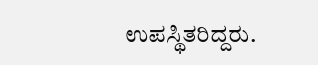ಉಪಸ್ಥಿತರಿದ್ದರು.